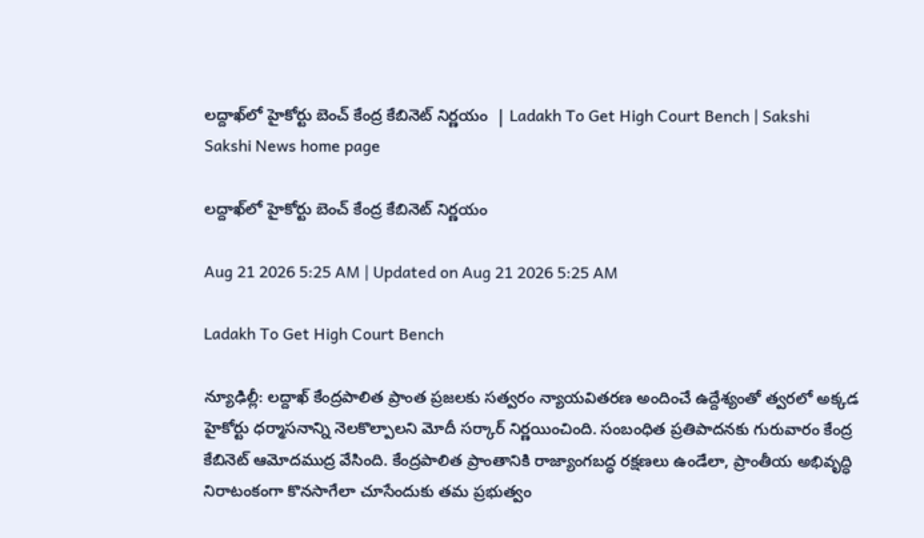లద్దాఖ్‌లో హైకోర్టు బెంచ్‌ కేంద్ర కేబినెట్‌ నిర్ణయం  | Ladakh To Get High Court Bench | Sakshi
Sakshi News home page

లద్దాఖ్‌లో హైకోర్టు బెంచ్‌ కేంద్ర కేబినెట్‌ నిర్ణయం

Aug 21 2026 5:25 AM | Updated on Aug 21 2026 5:25 AM

Ladakh To Get High Court Bench

న్యూఢిల్లీ: లద్దాఖ్‌ కేంద్రపాలిత ప్రాంత ప్రజలకు సత్వరం న్యాయవితరణ అందించే ఉద్దేశ్యంతో త్వరలో అక్కడ హైకోర్టు ధర్మాసనాన్ని నెలకొల్పాలని మోదీ సర్కార్‌ నిర్ణయించింది. సంబంధిత ప్రతిపాదనకు గురువారం కేంద్ర కేబినెట్‌ ఆమోదముద్ర వేసింది. కేంద్రపాలిత ప్రాంతానికి రాజ్యాంగబద్ధ రక్షణలు ఉండేలా, ప్రాంతీయ అభివృద్ధి నిరాటంకంగా కొనసాగేలా చూసేందుకు తమ ప్రభుత్వం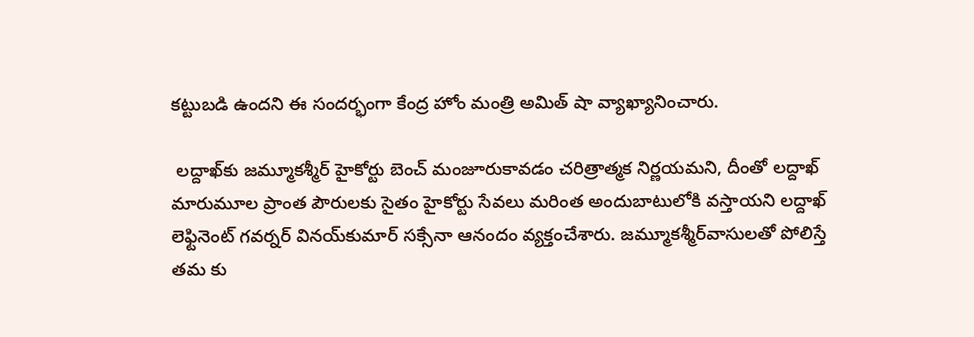కట్టుబడి ఉందని ఈ సందర్భంగా కేంద్ర హోం మంత్రి అమిత్‌ షా వ్యాఖ్యానించారు.

 లద్దాఖ్‌కు జమ్మూకశ్మీర్‌ హైకోర్టు బెంచ్‌ మంజూరుకావడం చరిత్రాత్మక నిర్ణయమని, దీంతో లద్దాఖ్‌ మారుమూల ప్రాంత పౌరులకు సైతం హైకోర్టు సేవలు మరింత అందుబాటులోకి వస్తాయని లద్దాఖ్‌ లెఫ్టినెంట్‌ గవర్నర్‌ వినయ్‌కుమార్‌ సక్సేనా ఆనందం వ్యక్తంచేశారు. జమ్మూకశ్మీర్‌వాసులతో పోలిస్తే తమ కు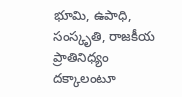భూమి, ఉపాధి, సంస్కృతి, రాజకీయ ప్రాతినిధ్యం దక్కాలంటూ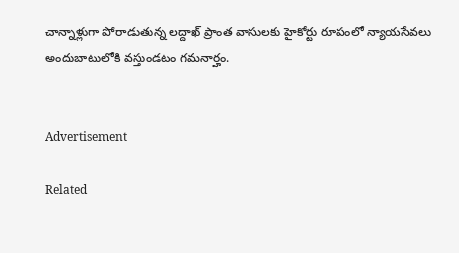చాన్నాళ్లుగా పోరాడుతున్న లద్దాఖ్‌ ప్రాంత వాసులకు హైకోర్టు రూపంలో న్యాయసేవలు అందుబాటులోకి వస్తుండటం గమనార్హం.


Advertisement

Related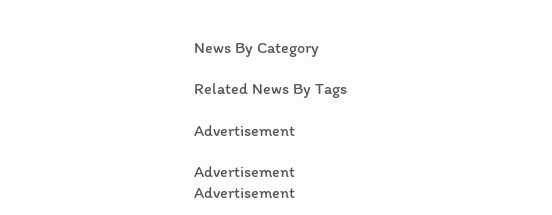News By Category

Related News By Tags

Advertisement

Advertisement
Advertisement